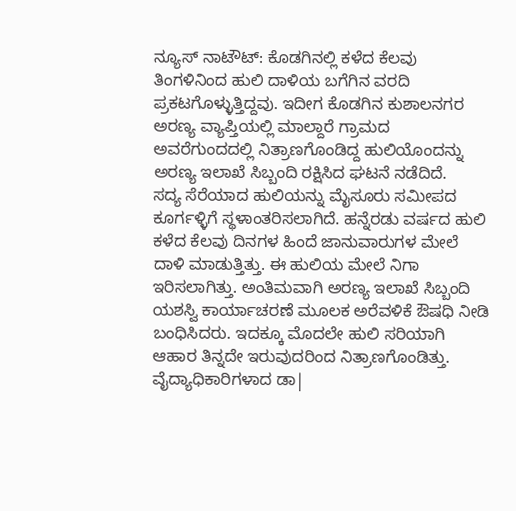ನ್ಯೂಸ್ ನಾಟೌಟ್: ಕೊಡಗಿನಲ್ಲಿ ಕಳೆದ ಕೆಲವು ತಿಂಗಳಿನಿಂದ ಹುಲಿ ದಾಳಿಯ ಬಗೆಗಿನ ವರದಿ ಪ್ರಕಟಗೊಳ್ಳುತ್ತಿದ್ದವು. ಇದೀಗ ಕೊಡಗಿನ ಕುಶಾಲನಗರ ಅರಣ್ಯ ವ್ಯಾಪ್ತಿಯಲ್ಲಿ ಮಾಲ್ದಾರೆ ಗ್ರಾಮದ ಅವರೆಗುಂದದಲ್ಲಿ ನಿತ್ರಾಣಗೊಂಡಿದ್ದ ಹುಲಿಯೊಂದನ್ನು ಅರಣ್ಯ ಇಲಾಖೆ ಸಿಬ್ಬಂದಿ ರಕ್ಷಿಸಿದ ಘಟನೆ ನಡೆದಿದೆ.
ಸದ್ಯ ಸೆರೆಯಾದ ಹುಲಿಯನ್ನು ಮೈಸೂರು ಸಮೀಪದ ಕೂರ್ಗಳ್ಳಿಗೆ ಸ್ಥಳಾಂತರಿಸಲಾಗಿದೆ. ಹನ್ನೆರಡು ವರ್ಷದ ಹುಲಿ ಕಳೆದ ಕೆಲವು ದಿನಗಳ ಹಿಂದೆ ಜಾನುವಾರುಗಳ ಮೇಲೆ ದಾಳಿ ಮಾಡುತ್ತಿತ್ತು. ಈ ಹುಲಿಯ ಮೇಲೆ ನಿಗಾ ಇರಿಸಲಾಗಿತ್ತು. ಅಂತಿಮವಾಗಿ ಅರಣ್ಯ ಇಲಾಖೆ ಸಿಬ್ಬಂದಿ ಯಶಸ್ವಿ ಕಾರ್ಯಾಚರಣೆ ಮೂಲಕ ಅರೆವಳಿಕೆ ಔಷಧಿ ನೀಡಿ ಬಂಧಿಸಿದರು. ಇದಕ್ಕೂ ಮೊದಲೇ ಹುಲಿ ಸರಿಯಾಗಿ ಆಹಾರ ತಿನ್ನದೇ ಇರುವುದರಿಂದ ನಿತ್ರಾಣಗೊಂಡಿತ್ತು. ವೈದ್ಯಾಧಿಕಾರಿಗಳಾದ ಡಾ|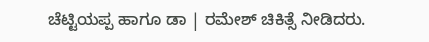ಚೆಟ್ಟಿಯಪ್ಪ ಹಾಗೂ ಡಾ | ರಮೇಶ್ ಚಿಕಿತ್ಸೆ ನೀಡಿದರು.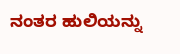ನಂತರ ಹುಲಿಯನ್ನು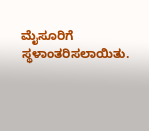ಮೈಸೂರಿಗೆ ಸ್ಥಳಾಂತರಿಸಲಾಯಿತು.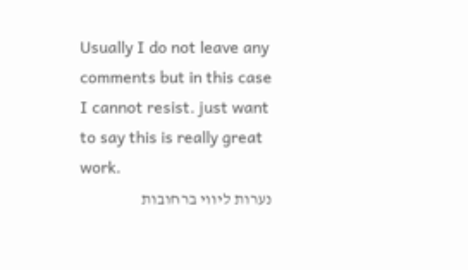Usually I do not leave any comments but in this case I cannot resist. just want to say this is really great work.
נערות ליווי ברחובות